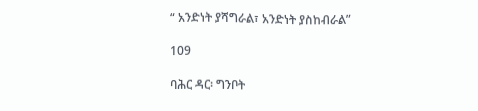“ አንድነት ያሻግራል፣ አንድነት ያስከብራል”

109

ባሕር ዳር፡ ግንቦት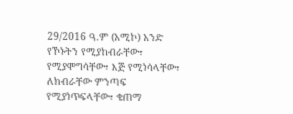29/2016 ዓ.ም (አሚኮ) አንድ የኾኑትን የሚያከብራቸው፣ የሚያሞግሳቸው፣ እጅ የሚነሳላቸው፣ ለክብራቸው ምንጣፍ የሚያነጥፍላቸው፣ ቄጠማ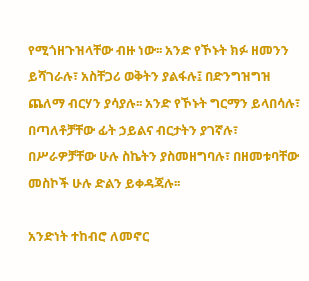የሚጎዘጉዝላቸው ብዙ ነው፡፡ አንድ የኾኑት ክፉ ዘመንን ይሻገራሉ፣ አስቸጋሪ ወቅትን ያልፋሉ፤ በድንግዝግዝ ጨለማ ብርሃን ያሳያሉ፡፡ አንድ የኾኑት ግርማን ይላበሳሉ፣ በጣለቶቻቸው ፊት ኃይልና ብርታትን ያገኛሉ፣ በሥራዎቻቸው ሁሉ ስኬትን ያስመዘግባሉ፣ በዘመቱባቸው መስኮች ሁሉ ድልን ይቀዳጃሉ፡፡

አንድነት ተከብሮ ለመኖር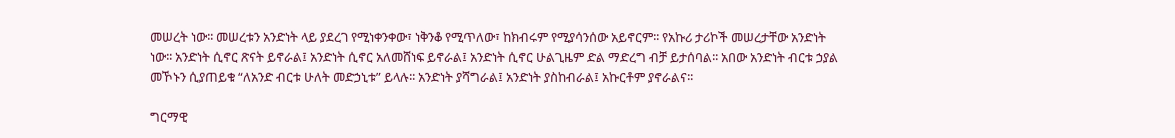መሠረት ነው፡፡ መሠረቱን አንድነት ላይ ያደረገ የሚነቀንቀው፣ ነቅንቆ የሚጥለው፣ ከክብሩም የሚያሳንሰው አይኖርም፡፡ የአኩሪ ታሪኮች መሠረታቸው አንድነት ነው፡፡ አንድነት ሲኖር ጽናት ይኖራል፤ አንድነት ሲኖር አለመሸነፍ ይኖራል፤ አንድነት ሲኖር ሁልጊዜም ድል ማድረግ ብቻ ይታሰባል፡፡ አበው አንድነት ብርቱ ኃያል መኾኑን ሲያጠይቁ “ለአንድ ብርቱ ሁለት መድኃኒቱ” ይላሉ፡፡ አንድነት ያሻግራል፤ አንድነት ያስከብራል፤ አኩርቶም ያኖራልና፡፡

ግርማዊ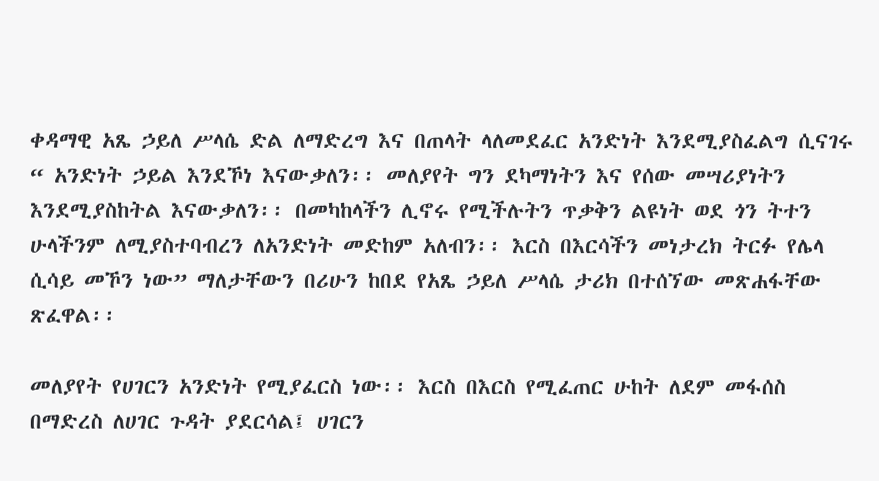ቀዳማዊ አጼ ኃይለ ሥላሴ ድል ለማድረግ እና በጠላት ላለመደፈር አንድነት እንደሚያስፈልግ ሲናገሩ “ አንድነት ኃይል እንደኾነ እናውቃለን፡፡ መለያየት ግን ደካማነትን እና የሰው መሣሪያነትን እንደሚያስከትል እናውቃለን፡፡ በመካከላችን ሊኖሩ የሚችሉትን ጥቃቅን ልዩነት ወደ ጎን ትተን ሁላችንም ለሚያስተባብረን ለአንድነት መድከም አለብን፡፡ እርስ በእርሳችን መነታረክ ትርፉ የሌላ ሲሳይ መኾን ነው” ማለታቸውን በሪሁን ከበደ የአጼ ኃይለ ሥላሴ ታሪክ በተሰኘው መጽሐፋቸው ጽፈዋል፡፡

መለያየት የሀገርን አንድነት የሚያፈርስ ነው፡፡ እርስ በእርስ የሚፈጠር ሁከት ለደም መፋሰስ በማድረስ ለሀገር ጉዳት ያደርሳል፤ ሀገርን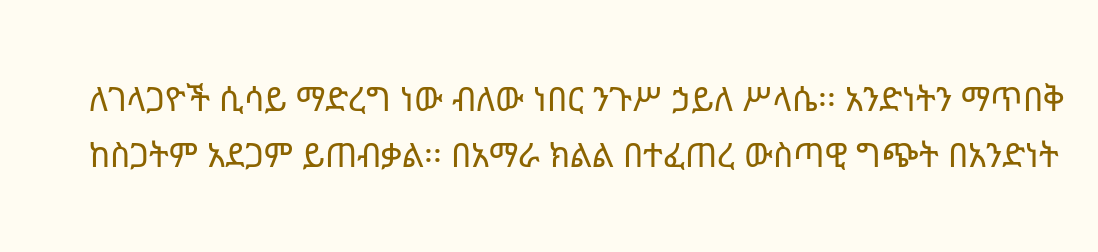ለገላጋዮች ሲሳይ ማድረግ ነው ብለው ነበር ንጉሥ ኃይለ ሥላሴ፡፡ አንድነትን ማጥበቅ ከስጋትም አደጋም ይጠብቃል፡፡ በአማራ ክልል በተፈጠረ ውስጣዊ ግጭት በአንድነት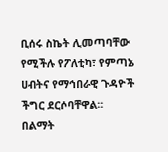ቢሰሩ ስኬት ሊመጣባቸው የሚችሉ የፖለቲካ፣ የምጣኔ ሀብትና የማኅበራዊ ጉዳዮች ችግር ደርሶባቸዋል፡፡ በልማት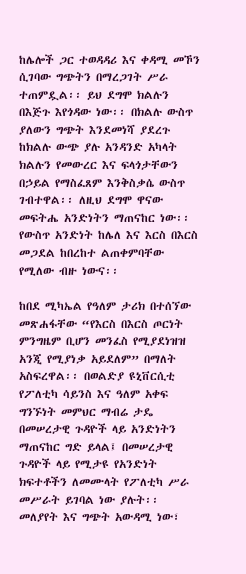ከሌሎች ጋር ተወዳዳሪ እና ቀዳሚ መኾን ሲገባው ግጭትን በማረጋገት ሥራ ተጠምዷል፡፡ ይህ ደግሞ ክልሉን በእጅጉ እየጎዳው ነው፡፡ በክልሉ ውስጥ ያለውን ግጭት እንደመነሻ ያደረጉ ከክልሉ ውጭ ያሉ አንዳንድ አካላት ክልሉን የመውረር እና ፍላጎታቸውን በኃይል የማስፈጸም እንቅስቃሴ ውስጥ ገብተዋል፡፡ ለዚህ ደግሞ ዋናው መፍትሔ አንድነትን ማጠናከር ነው፡፡ የውስጥ አንድነት ከሌለ እና እርስ በእርስ መጋደል ከበረከተ ልጠቀምባቸው የሚለው ብዙ ነውና፡፡

ከበደ ሚካኤል የዓለም ታሪክ በተሰኘው መጽሐፋቸው “የእርስ በእርስ ጦርነት ምንግዜም ቢሆን መንፈስ የሚያደነዝዝ አንጂ የሚያነቃ አይደለም” በማለት አስፍረዋል፡፡ በወልድያ ዩኒቨርሲቲ የፖለቲካ ሳይንስ እና ዓለም አቀፍ ግንኙነት መምህር ማብሬ ታዴ በመሠረታዊ ጉዳዮች ላይ አንድነትን ማጠናከር ግድ ይላል፤ በመሠረታዊ ጉዳዮች ላይ የሚታዩ የአንድነት ክፍተቶችን ለመሙላት የፖለቲካ ሥራ መሥራት ይገባል ነው ያሉት፡፡ መለያየት እና ግጭት አውዳሚ ነው፣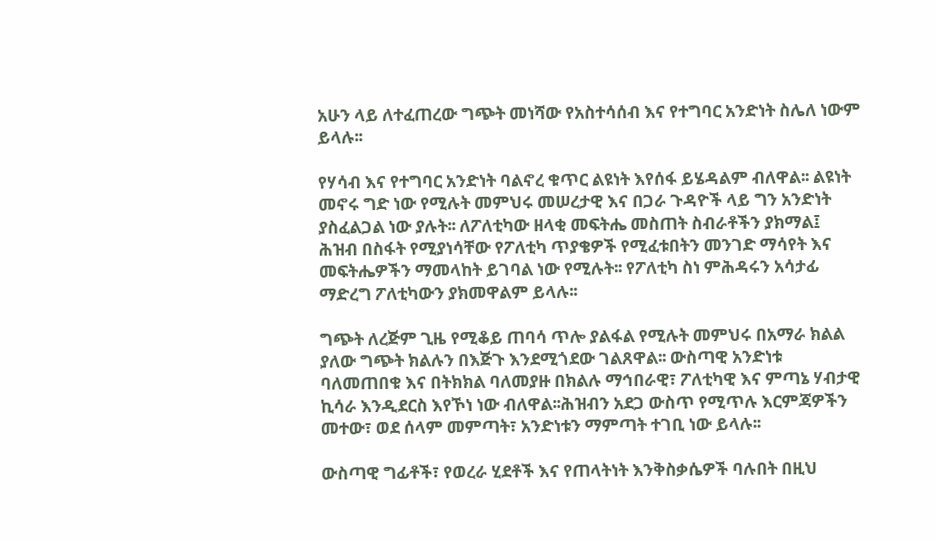አሁን ላይ ለተፈጠረው ግጭት መነሻው የአስተሳሰብ እና የተግባር አንድነት ስሌለ ነውም ይላሉ፡፡

የሃሳብ እና የተግባር አንድነት ባልኖረ ቁጥር ልዩነት እየሰፋ ይሄዳልም ብለዋል፡፡ ልዩነት መኖሩ ግድ ነው የሚሉት መምህሩ መሠረታዊ እና በጋራ ጉዳዮች ላይ ግን አንድነት ያስፈልጋል ነው ያሉት፡፡ ለፖለቲካው ዘላቂ መፍትሔ መስጠት ስብራቶችን ያክማል፤ ሕዝብ በስፋት የሚያነሳቸው የፖለቲካ ጥያቄዎች የሚፈቱበትን መንገድ ማሳየት እና መፍትሔዎችን ማመላከት ይገባል ነው የሚሉት፡፡ የፖለቲካ ስነ ምሕዳሩን አሳታፊ ማድረግ ፖለቲካውን ያክመዋልም ይላሉ፡፡

ግጭት ለረጅም ጊዜ የሚቆይ ጠባሳ ጥሎ ያልፋል የሚሉት መምህሩ በአማራ ክልል ያለው ግጭት ክልሉን በእጅጉ እንደሚጎደው ገልጸዋል፡፡ ውስጣዊ አንድነቱ ባለመጠበቁ እና በትክክል ባለመያዙ በክልሉ ማኅበራዊ፣ ፖለቲካዊ እና ምጣኔ ሃብታዊ ኪሳራ እንዲደርስ እየኾነ ነው ብለዋል፡፡ሕዝብን አደጋ ውስጥ የሚጥሉ እርምጃዎችን መተው፣ ወደ ሰላም መምጣት፣ አንድነቱን ማምጣት ተገቢ ነው ይላሉ፡፡

ውስጣዊ ግፊቶች፣ የወረራ ሂደቶች እና የጠላትነት እንቅስቃሴዎች ባሉበት በዚህ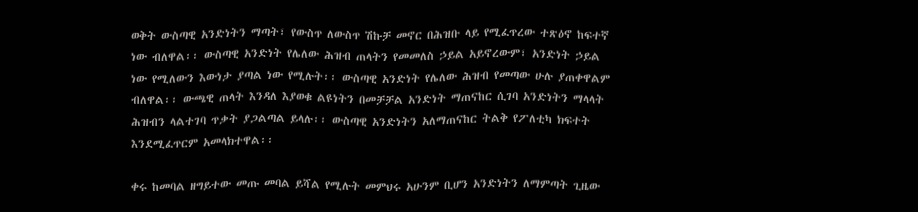ወቅት ውስጣዊ አንድነትን ማጣት፣ የውስጥ ለውስጥ ሽኩቻ መኖር በሕዝቡ ላይ የሚፈጥረው ተጽዕኖ ከፍተኛ ነው ብለዋል፡፡ ውስጣዊ አንድነት የሌለው ሕዝብ ጠላትን የመመለስ ኃይል አይኖረውም፣ አንድነት ኃይል ነው የሚለውን እውነታ ያጣል ነው የሚሉት፡፡ ውስጣዊ አንድነት የሌለው ሕዝብ የመጣው ሁሉ ያጠቀዋልም ብለዋል፡፡ ውጫዊ ጠላት እንዳለ እያወቁ ልዩነትን በመቻቻል አንድነት ማጠናከር ሲገባ አንድነትን ማላላት ሕዝብን ላልተገባ ጥቃት ያጋልጣል ይላሉ፡፡ ውስጣዊ አንድነትን አለማጠናከር ትልቅ የፖለቲካ ክፍተት እንደሚፈጥርም አመላክተዋል፡፡

ቀሩ ከመባል ዘግይተው መጡ መባል ይሻል የሚሉት መምህሩ አሁንም ቢሆን አንድነትን ለማምጣት ጊዜው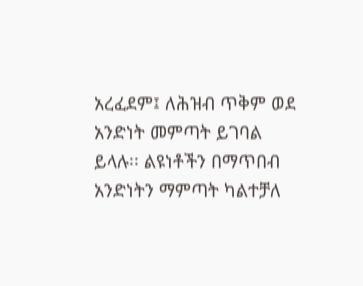አረፈደም፤ ለሕዝብ ጥቅም ወደ አንድነት መምጣት ይገባል ይላሉ፡፡ ልዩነቶችን በማጥበብ አንድነትን ማምጣት ካልተቻለ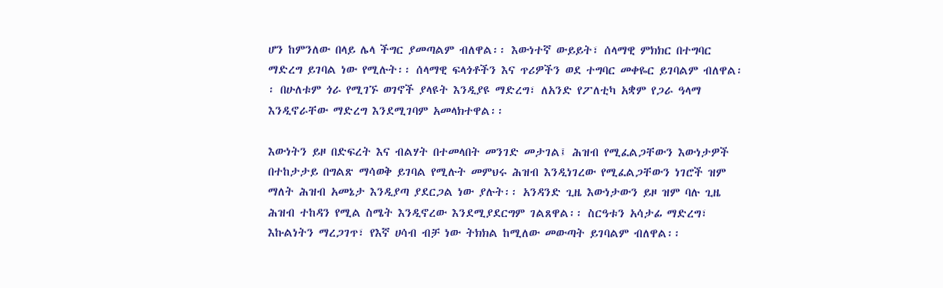ሆን ከምንለው በላይ ሌላ ችግር ያመጣልም ብለዋል፡፡ እውነተኛ ውይይት፣ ሰላማዊ ምክክር በተግባር ማድረግ ይገባል ነው የሚሉት፡፡ ሰላማዊ ፍላጎቶችን እና ጥሪዎችን ወደ ተግባር መቀዬር ይገባልም ብለዋል፡፡ በሁለቱም ጎራ የሚገኙ ወገኖች ያላዩት እንዲያዩ ማድረግ፣ ለአንድ የፖለቲካ አቋም የጋራ ዓላማ እንዲኖራቸው ማድረግ እንደሚገባም አመላክተዋል፡፡

እውነትን ይዞ በድፍረት እና ብልሃት በተመላበት መንገድ መታገል፤ ሕዝብ የሚፈልጋቸውን እውነታዎች በተከታታይ በግልጽ ማሳወቅ ይገባል የሚሉት መምህሩ ሕዝብ እንዲነገረው የሚፈልጋቸውን ነገሮች ዝም ማለት ሕዝብ አመኔታ እንዲያጣ ያደርጋል ነው ያሉት፡፡ አንዳንድ ጊዜ እውነታውን ይዞ ዝም ባሉ ጊዜ ሕዝብ ተከዳን የሚል ስሜት እንዲኖረው እንደሚያደርግም ገልጸዋል፡፡ ስርዓቱን አሳታፊ ማድረግ፣ እኩልነትን ማረጋገጥ፣ የእኛ ሀሳብ ብቻ ነው ትክክል ከሚለው መውጣት ይገባልም ብለዋል፡፡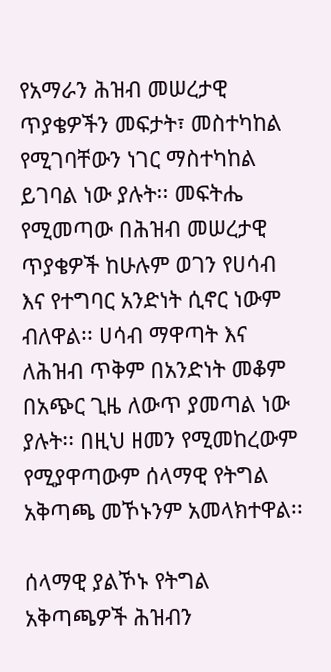የአማራን ሕዝብ መሠረታዊ ጥያቄዎችን መፍታት፣ መስተካከል የሚገባቸውን ነገር ማስተካከል ይገባል ነው ያሉት፡፡ መፍትሔ የሚመጣው በሕዝብ መሠረታዊ ጥያቄዎች ከሁሉም ወገን የሀሳብ እና የተግባር አንድነት ሲኖር ነውም ብለዋል፡፡ ሀሳብ ማዋጣት እና ለሕዝብ ጥቅም በአንድነት መቆም በአጭር ጊዜ ለውጥ ያመጣል ነው ያሉት፡፡ በዚህ ዘመን የሚመከረውም የሚያዋጣውም ሰላማዊ የትግል አቅጣጫ መኾኑንም አመላክተዋል፡፡

ሰላማዊ ያልኾኑ የትግል አቅጣጫዎች ሕዝብን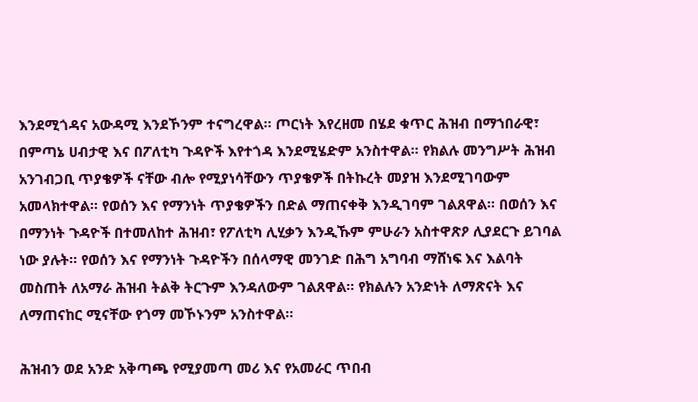እንደሚጎዳና አውዳሚ እንደኾንም ተናግረዋል፡፡ ጦርነት እየረዘመ በሄደ ቁጥር ሕዝብ በማኀበራዊ፣ በምጣኔ ሀብታዊ እና በፖለቲካ ጉዳዮች እየተጎዳ እንደሚሄድም አንስተዋል፡፡ የክልሉ መንግሥት ሕዝብ አንገብጋቢ ጥያቄዎች ናቸው ብሎ የሚያነሳቸውን ጥያቄዎች በትኩረት መያዝ እንደሚገባውም አመላክተዋል፡፡ የወሰን እና የማንነት ጥያቄዎችን በድል ማጠናቀቅ እንዲገባም ገልጸዋል፡፡ በወሰን እና በማንነት ጉዳዮች በተመለከተ ሕዝብ፣ የፖለቲካ ሊሂቃን እንዲኹም ምሁራን አስተዋጽዖ ሊያደርጉ ይገባል ነው ያሉት፡፡ የወሰን እና የማንነት ጉዳዮችን በሰላማዊ መንገድ በሕግ አግባብ ማሸነፍ እና እልባት መስጠት ለአማራ ሕዝብ ትልቅ ትርጉም እንዳለውም ገልጸዋል፡፡ የክልሉን አንድነት ለማጽናት እና ለማጠናከር ሚናቸው የጎማ መኾኑንም አንስተዋል፡፡

ሕዝብን ወደ አንድ አቅጣጫ የሚያመጣ መሪ እና የአመራር ጥበብ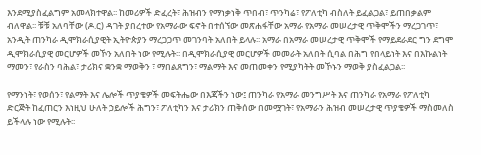እንደሚያስፈልግም አመላክተዋል፡፡ ከመሪዎች ድፈረት፣ ሕዝብን የማነቃነቅ ጥበብ፣ ጥንካሬ፣ የፖለቲካ ብስለት ይፈልጋል፣ ይጠበቃልም ብለዋል፡፡ ቹቹ አለባቸው (ዶ.ር) ዳገት ያበረተው የአማራው ፍኖት በተሰኘው መጽሐፋቸው አማራ የአማራ መሠረታዊ ጥቅሞችን ማረጋገጥ፣ አንዲት ጠንካራ ዲሞክራሲያዊት ኢትዮጵያን ማረጋጋጥ መገንባት አለበት ይላሉ፡፡ አማራ በአማራ መሠረታዊ ጥቅሞች የማይደራደር ግን ደግሞ ዲሞክራሲያዊ መርሆዎች መኾን አለበት ነው የሚሉት፡፡ በዲሞክራሲያዊ መርሆዎች መመራት አለበት ሲባል በሕግ የበላይነት እና በእኩልነት ማመን፣ የራስን ባሕል፣ ታሪክና ቋንቋ ማወቅን ፣ ማበልጸግን፣ ማልማት እና መጠመቀን የሚያካትት መኾኑን ማወቅ ያስፈልጋል፡፡

የማንነት፣ የወሰን፣ የልማት እና ሌሎች ጥያቄዎች መፍትሔው በእጃችን ነው፤ ጠንካራ የአማራ መንግሥት እና ጠንካራ የአማራ የፖለቲካ ድርጅት ከፈጠርን እነዚህ ሁለት ኃይሎች ሕግን፣ ፖለቲካን እና ታሪክን ጠቅሰው በመሟገት፣ የአማራን ሕዝብ መሠረታዊ ጥያቄዎች ማስመለስ ይችላሉ ነው የሚሉት፡፡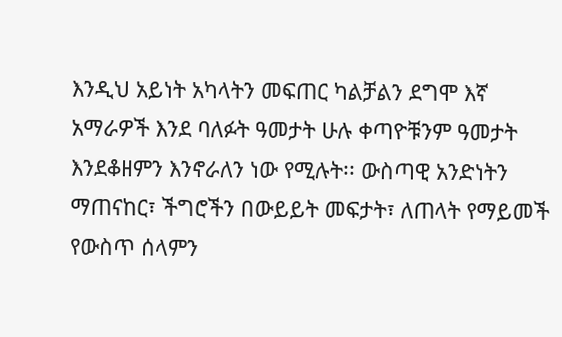እንዲህ አይነት አካላትን መፍጠር ካልቻልን ደግሞ እኛ አማራዎች እንደ ባለፉት ዓመታት ሁሉ ቀጣዮቹንም ዓመታት እንደቆዘምን እንኖራለን ነው የሚሉት፡፡ ውስጣዊ አንድነትን ማጠናከር፣ ችግሮችን በውይይት መፍታት፣ ለጠላት የማይመች የውስጥ ሰላምን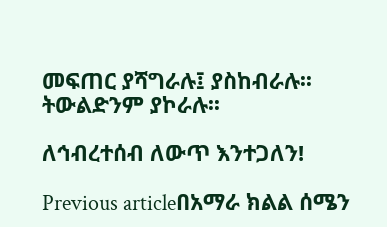መፍጠር ያሻግራሉ፤ ያስከብራሉ፡፡ ትውልድንም ያኮራሉ፡፡

ለኅብረተሰብ ለውጥ እንተጋለን!

Previous articleበአማራ ክልል ሰሜን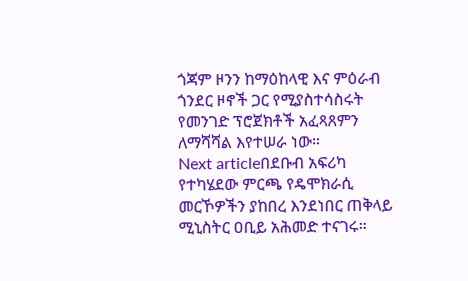ጎጃም ዞንን ከማዕከላዊ እና ምዕራብ ጎንደር ዞኖች ጋር የሚያስተሳስሩት የመንገድ ፕሮጀክቶች አፈጻጸምን ለማሻሻል እየተሠራ ነው።
Next articleበደቡብ አፍሪካ የተካሄደው ምርጫ የዴሞክራሲ መርኾዎችን ያከበረ እንደነበር ጠቅላይ ሚኒስትር ዐቢይ አሕመድ ተናገሩ።